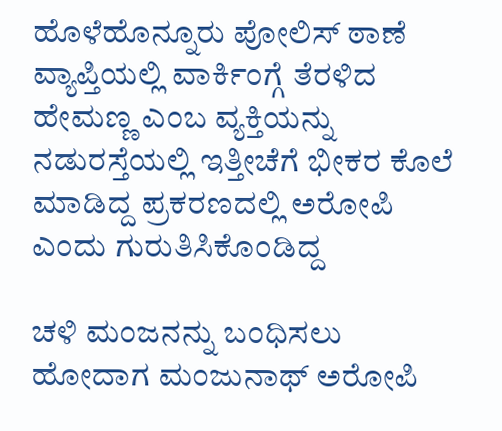ಹೊಳೆಹೊನ್ನೂರು ಪೋಲಿಸ್ ಠಾಣೆ ವ್ಯಾಪ್ತಿಯಲ್ಲಿ ವಾರ್ಕಿಂಗ್ಗೆ ತೆರಳಿದ ಹೇಮಣ್ಣ ಎಂಬ ವ್ಯಕ್ತಿಯನ್ನು ನಡುರಸ್ತೆಯಲ್ಲಿ ಇತ್ತೀಚೆಗೆ ಭೀಕರ ಕೊಲೆ ಮಾಡಿದ್ದ ಪ್ರಕರಣದಲ್ಲಿ ಅರೋಪಿ ಎಂದು ಗುರುತಿಸಿಕೊಂಡಿದ್ದ

ಚಳಿ ಮಂಜನನ್ನು ಬಂಧಿಸಲು ಹೋದಾಗ ಮಂಜುನಾಥ್ ಅರೋಪಿ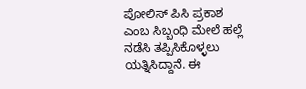ಪೋಲಿಸ್ ಪಿಸಿ ಪ್ರಕಾಶ ಎಂಬ ಸಿಬ್ಬಂಧಿ ಮೇಲೆ ಹಲ್ಲೆ ನಡೆಸಿ ತಪ್ಪಿಸಿಕೊಳ್ಳಲು ಯತ್ನಿಸಿದ್ದಾನೆ. ಈ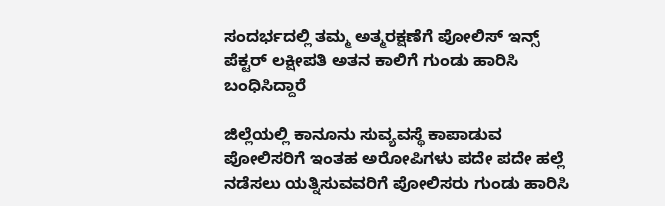ಸಂದರ್ಭದಲ್ಲಿ ತಮ್ಮ ಅತ್ಮರಕ್ಷಣೆಗೆ ಪೋಲಿಸ್ ಇನ್ಸ್ ಪೆಕ್ಟರ್ ಲಕ್ಷೀಪತಿ ಅತನ ಕಾಲಿಗೆ ಗುಂಡು ಹಾರಿಸಿ ಬಂಧಿಸಿದ್ದಾರೆ

ಜಿಲ್ಲೆಯಲ್ಲಿ ಕಾನೂನು ಸುವ್ಯವಸ್ಥೆ ಕಾಪಾಡುವ ಪೋಲಿಸರಿಗೆ ಇಂತಹ ಅರೋಪಿಗಳು ಪದೇ ಪದೇ ಹಲ್ಲೆ ನಡೆಸಲು ಯತ್ನಿಸುವವರಿಗೆ ಪೋಲಿಸರು ಗುಂಡು ಹಾರಿಸಿ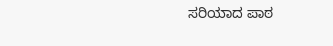ಸರಿಯಾದ ಪಾಠ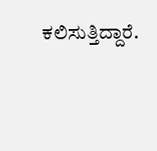ಕಲಿಸುತ್ತಿದ್ದಾರೆ.